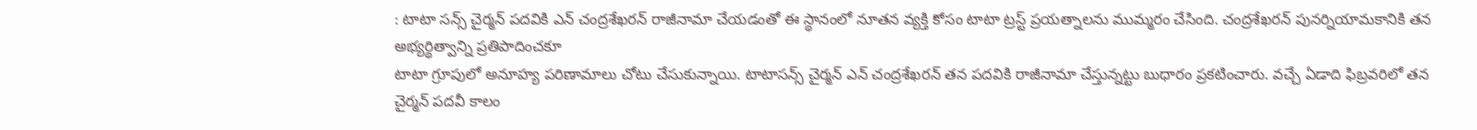: టాటా సన్స్ చైర్మన్ పదవికి ఎన్ చంద్రశేఖరన్ రాజీనామా చేయడంతో ఈ స్థానంలో నూతన వ్యక్తి కోసం టాటా ట్రస్ట్ ప్రయత్నాలను ముమ్మరం చేసింది. చంద్రశేఖరన్ పునర్నియామకానికి తన అభ్యర్థిత్వాన్ని ప్రతిపాదించకూ
టాటా గ్రూపులో అనూహ్య పరిణామాలు చోటు చేసుకున్నాయి. టాటాసన్స్ చైర్మన్ ఎన్ చంద్రశేఖరన్ తన పదవికి రాజీనామా చేస్తున్నట్టు బుధారం ప్రకటించారు. వచ్చే ఏడాది ఫిబ్రవరిలో తన చైర్మన్ పదవీ కాలం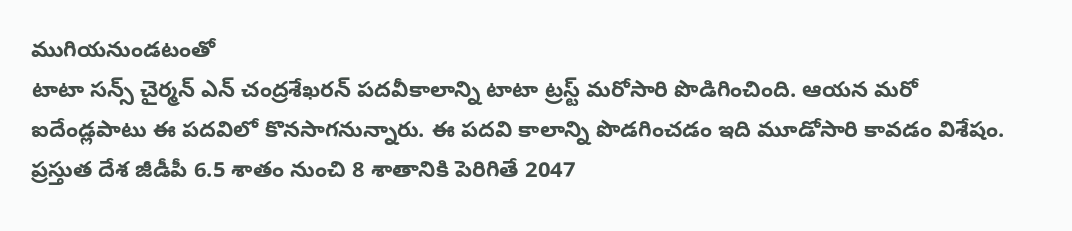ముగియనుండటంతో
టాటా సన్స్ చైర్మన్ ఎన్ చంద్రశేఖరన్ పదవీకాలాన్ని టాటా ట్రస్ట్ మరోసారి పొడిగించింది. ఆయన మరో ఐదేండ్లపాటు ఈ పదవిలో కొనసాగనున్నారు. ఈ పదవి కాలాన్ని పొడగించడం ఇది మూడోసారి కావడం విశేషం.
ప్రస్తుత దేశ జీడీపీ 6.5 శాతం నుంచి 8 శాతానికి పెరిగితే 2047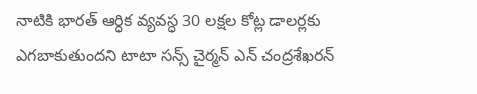నాటికి భారత్ ఆర్ధిక వ్యవస్ధ 30 లక్షల కోట్ల డాలర్లకు ఎగబాకుతుందని టాటా సన్స్ చైర్మన్ ఎన్ చంద్రశేఖరన్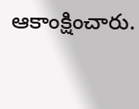ఆకాంక్షించారు.